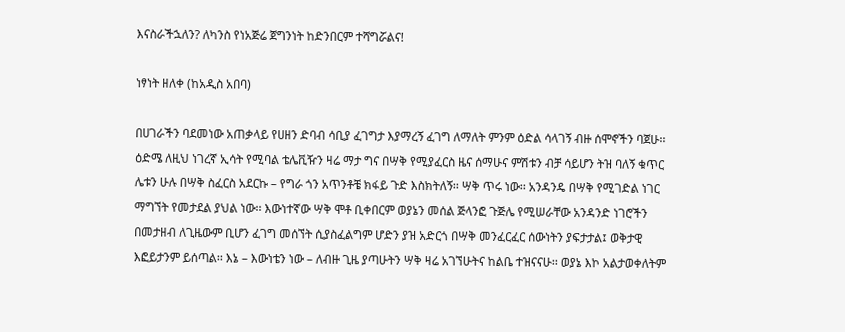እናስራችኋለን? ለካንስ የነአጅሬ ጀግንነት ከድንበርም ተሻግሯልና!

ነፃነት ዘለቀ (ከአዲስ አበባ)

በሀገራችን ባደመነው አጠቃላይ የሀዘን ድባብ ሳቢያ ፈገግታ እያማረኝ ፈገግ ለማለት ምንም ዕድል ሳላገኝ ብዙ ሰሞኖችን ባጀሁ፡፡ ዕድሜ ለዚህ ነገረኛ ኢሳት የሚባል ቴሌቪዥን ዛሬ ማታ ግና በሣቅ የሚያፈርስ ዜና ሰማሁና ምሽቱን ብቻ ሳይሆን ትዝ ባለኝ ቁጥር ሌቱን ሁሉ በሣቅ ስፈርስ አደርኩ – የግራ ጎን አጥንቶቼ ክፋይ ጉድ እስክትለኝ፡፡ ሣቅ ጥሩ ነው፡፡ አንዳንዴ በሣቅ የሚገድል ነገር ማግኘት የመታደል ያህል ነው፡፡ እውነተኛው ሣቅ ሞቶ ቢቀበርም ወያኔን መሰል ጅላንፎ ጉጅሌ የሚሠራቸው አንዳንድ ነገሮችን በመታዘብ ለጊዜውም ቢሆን ፈገግ መሰኘት ሲያስፈልግም ሆድን ያዝ አድርጎ በሣቅ መንፈርፈር ሰውነትን ያፍታታል፤ ወቅታዊ እፎይታንም ይሰጣል፡፡ እኔ – እውነቴን ነው – ለብዙ ጊዜ ያጣሁትን ሣቅ ዛሬ አገኘሁትና ከልቤ ተዝናናሁ፡፡ ወያኔ እኮ አልታወቀለትም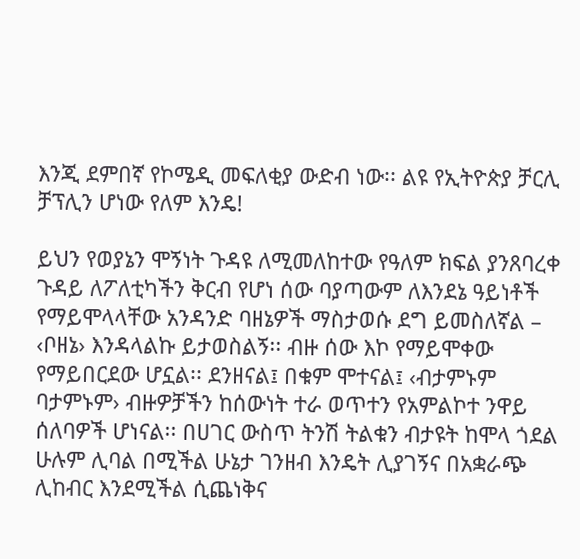እንጂ ደምበኛ የኮሜዲ መፍለቂያ ውድብ ነው፡፡ ልዩ የኢትዮጵያ ቻርሊ ቻፕሊን ሆነው የለም እንዴ!

ይህን የወያኔን ሞኝነት ጉዳዩ ለሚመለከተው የዓለም ክፍል ያንጸባረቀ ጉዳይ ለፖለቲካችን ቅርብ የሆነ ሰው ባያጣውም ለእንደኔ ዓይነቶች የማይሞላላቸው አንዳንድ ባዘኔዎች ማስታወሱ ደግ ይመስለኛል – ‹ቦዘኔ› እንዳላልኩ ይታወስልኝ፡፡ ብዙ ሰው እኮ የማይሞቀው የማይበርደው ሆኗል፡፡ ደንዘናል፤ በቁም ሞተናል፤ ‹ብታምኑም ባታምኑም› ብዙዎቻችን ከሰውነት ተራ ወጥተን የአምልኮተ ንዋይ ሰለባዎች ሆነናል፡፡ በሀገር ውስጥ ትንሽ ትልቁን ብታዩት ከሞላ ጎደል ሁሉም ሊባል በሚችል ሁኔታ ገንዘብ እንዴት ሊያገኝና በአቋራጭ ሊከብር እንደሚችል ሲጨነቅና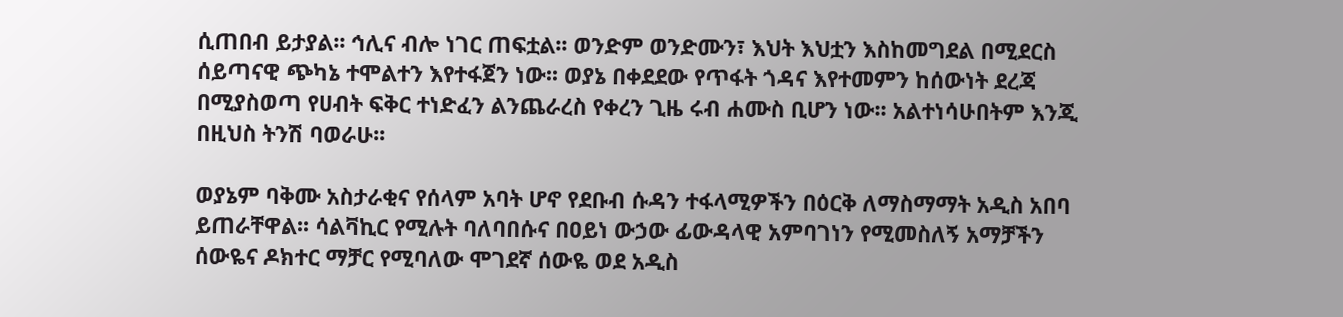ሲጠበብ ይታያል፡፡ ኅሊና ብሎ ነገር ጠፍቷል፡፡ ወንድም ወንድሙን፣ እህት እህቷን እስከመግደል በሚደርስ ሰይጣናዊ ጭካኔ ተሞልተን እየተፋጀን ነው፡፡ ወያኔ በቀደደው የጥፋት ጎዳና እየተመምን ከሰውነት ደረጃ በሚያስወጣ የሀብት ፍቅር ተነድፈን ልንጨራረስ የቀረን ጊዜ ሩብ ሐሙስ ቢሆን ነው፡፡ አልተነሳሁበትም እንጂ በዚህስ ትንሽ ባወራሁ፡፡

ወያኔም ባቅሙ አስታራቂና የሰላም አባት ሆኖ የደቡብ ሱዳን ተፋላሚዎችን በዕርቅ ለማስማማት አዲስ አበባ ይጠራቸዋል፡፡ ሳልቫኪር የሚሉት ባለባበሱና በዐይነ ውኃው ፊውዳላዊ አምባገነን የሚመስለኝ አማቻችን ሰውዬና ዶክተር ማቻር የሚባለው ሞገደኛ ሰውዬ ወደ አዲስ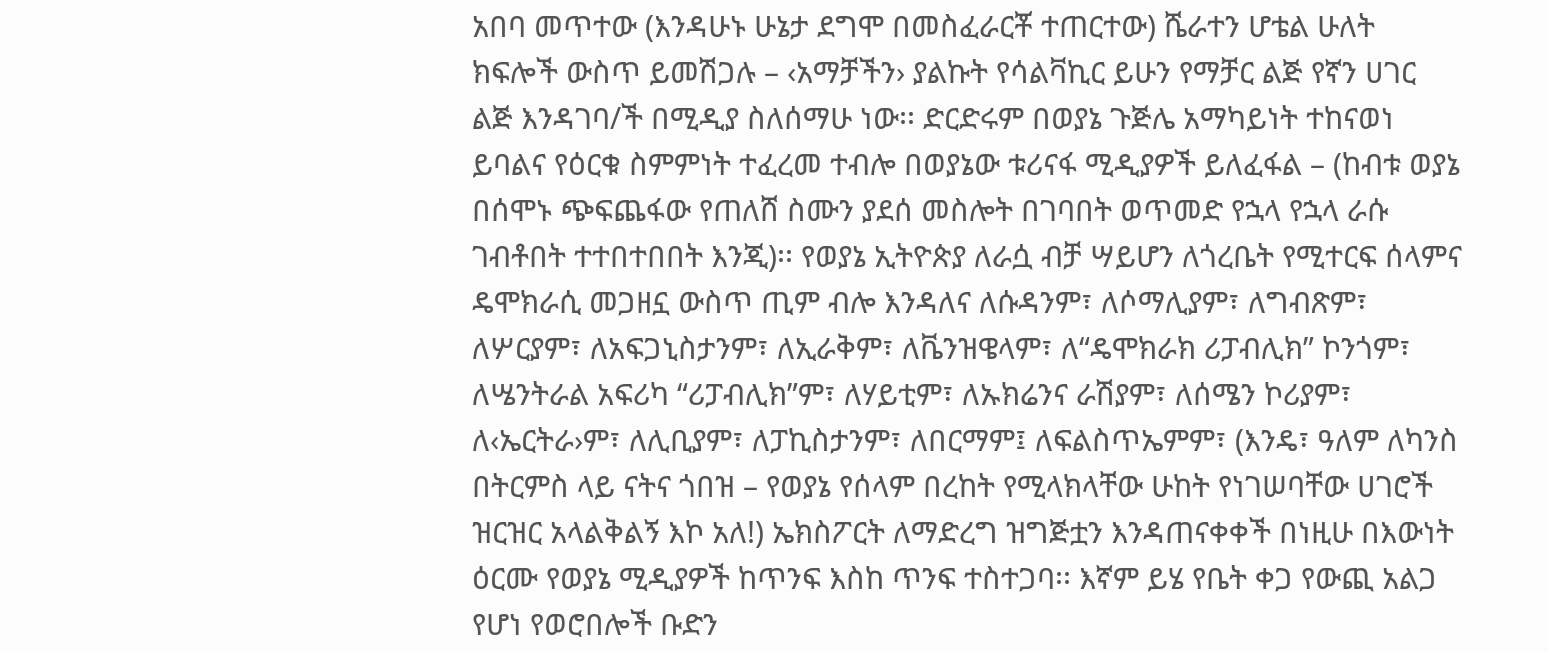አበባ መጥተው (እንዳሁኑ ሁኔታ ደግሞ በመስፈራርቾ ተጠርተው) ሼራተን ሆቴል ሁለት ክፍሎች ውስጥ ይመሽጋሉ – ‹አማቻችን› ያልኩት የሳልቫኪር ይሁን የማቻር ልጅ የኛን ሀገር ልጅ እንዳገባ/ች በሚዲያ ስለሰማሁ ነው፡፡ ድርድሩም በወያኔ ጉጅሌ አማካይነት ተከናወነ ይባልና የዕርቁ ስምምነት ተፈረመ ተብሎ በወያኔው ቱሪናፋ ሚዲያዎች ይለፈፋል – (ከብቱ ወያኔ በሰሞኑ ጭፍጨፋው የጠለሸ ስሙን ያደሰ መስሎት በገባበት ወጥመድ የኋላ የኋላ ራሱ ገብቶበት ተተበተበበት እንጂ)፡፡ የወያኔ ኢትዮጵያ ለራሷ ብቻ ሣይሆን ለጎረቤት የሚተርፍ ሰላምና ዴሞክራሲ መጋዘኗ ውስጥ ጢም ብሎ እንዳለና ለሱዳንም፣ ለሶማሊያም፣ ለግብጽም፣ ለሦርያም፣ ለአፍጋኒስታንም፣ ለኢራቅም፣ ለቬንዝዌላም፣ ለ“ዴሞክራክ ሪፓብሊክ” ኮንጎም፣ ለሤንትራል አፍሪካ “ሪፓብሊክ”ም፣ ለሃይቲም፣ ለኡክሬንና ራሽያም፣ ለሰሜን ኮሪያም፣ ለ‹ኤርትራ›ም፣ ለሊቢያም፣ ለፓኪስታንም፣ ለበርማም፤ ለፍልስጥኤምም፣ (እንዴ፣ ዓለም ለካንስ በትርምስ ላይ ናትና ጎበዝ – የወያኔ የሰላም በረከት የሚላክላቸው ሁከት የነገሠባቸው ሀገሮች ዝርዝር አላልቅልኝ እኮ አለ!) ኤክስፖርት ለማድረግ ዝግጅቷን እንዳጠናቀቀች በነዚሁ በእውነት ዕርሙ የወያኔ ሚዲያዎች ከጥንፍ እስከ ጥንፍ ተስተጋባ፡፡ እኛም ይሄ የቤት ቀጋ የውጪ አልጋ የሆነ የወሮበሎች ቡድን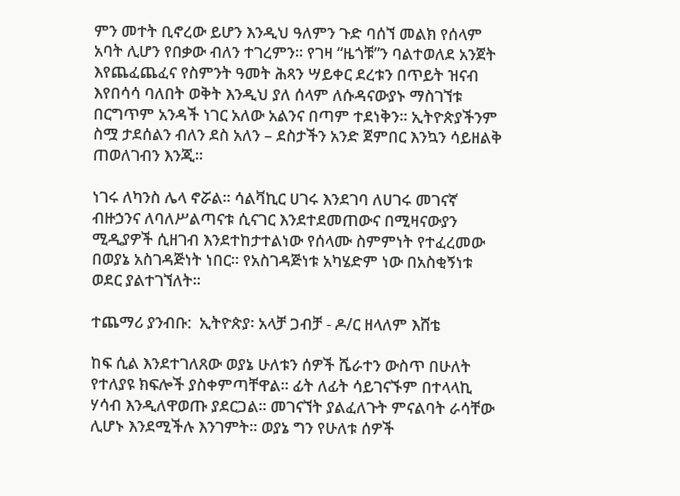ምን መተት ቢኖረው ይሆን እንዲህ ዓለምን ጉድ ባሰኘ መልክ የሰላም አባት ሊሆን የበቃው ብለን ተገረምን፡፡ የገዛ “ዜጎቹ”ን ባልተወለደ አንጀት እየጨፈጨፈና የስምንት ዓመት ሕጻን ሣይቀር ደረቱን በጥይት ዝናብ እየበሳሳ ባለበት ወቅት እንዲህ ያለ ሰላም ለሱዳናውያኑ ማስገኘቱ በርግጥም አንዳች ነገር አለው አልንና በጣም ተደነቅን፡፡ ኢትዮጵያችንም ስሟ ታደሰልን ብለን ደስ አለን – ደስታችን አንድ ጀምበር እንኳን ሳይዘልቅ ጠወለገብን እንጂ፡፡

ነገሩ ለካንስ ሌላ ኖሯል፡፡ ሳልቫኪር ሀገሩ እንደገባ ለሀገሩ መገናኛ ብዙኃንና ለባለሥልጣናቱ ሲናገር እንደተደመጠውና በሚዛናውያን ሚዲያዎች ሲዘገብ እንደተከታተልነው የሰላሙ ስምምነት የተፈረመው በወያኔ አስገዳጅነት ነበር፡፡ የአስገዳጅነቱ አካሄድም ነው በአስቂኝነቱ ወደር ያልተገኘለት፡፡

ተጨማሪ ያንብቡ:  ኢትዮጵያ፡ አላቻ ጋብቻ - ዶ/ር ዘላለም እሸቴ

ከፍ ሲል እንደተገለጸው ወያኔ ሁለቱን ሰዎች ሼራተን ውስጥ በሁለት የተለያዩ ክፍሎች ያስቀምጣቸዋል፡፡ ፊት ለፊት ሳይገናኙም በተላላኪ ሃሳብ እንዲለዋወጡ ያደርጋል፡፡ መገናኘት ያልፈለጉት ምናልባት ራሳቸው ሊሆኑ እንደሚችሉ እንገምት፡፡ ወያኔ ግን የሁለቱ ሰዎች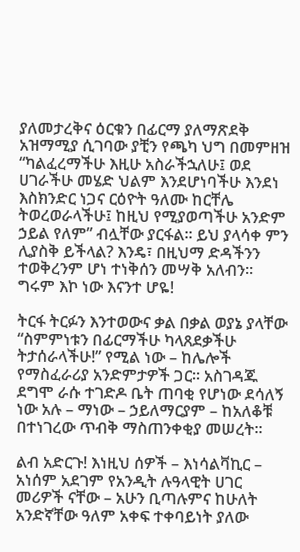ያለመታረቅና ዕርቁን በፊርማ ያለማጽደቅ አዝማሚያ ሲገባው ያቺን የጫካ ህግ በመምዘዝ “ካልፈረማችሁ እዚሁ አስራችኋለሁ፤ ወደ ሀገራችሁ መሄድ ህልም እንደሆነባችሁ እንደነ እስክንድር ነጋና ርዕዮት ዓለሙ ከርቸሌ ትወረወራላችሁ፤ ከዚህ የሚያወጣችሁ አንድም ኃይል የለም” ብሏቸው ያርፋል፡፡ ይህ ያላሳቀ ምን ሊያስቅ ይችላል? እንዴ፣ በዚህማ ድዳችንን ተወቅረንም ሆነ ተነቅሰን መሣቅ አለብን፡፡ ግሩም እኮ ነው እናንተ ሆዬ!

ትርፋ ትርፉን እንተወውና ቃል በቃል ወያኔ ያላቸው “ስምምነቱን በፊርማችሁ ካላጸደቃችሁ ትታሰራላችሁ!” የሚል ነው – ከሌሎች የማስፈራሪያ አንድምታዎች ጋር፡፡ አስገዳጁ ደግሞ ራሱ ተገድዶ ቤት ጠባቂ የሆነው ደሳለኝ ነው አሉ – ማነው – ኃይለማርያም – ከአለቆቹ በተነገረው ጥብቅ ማስጠንቀቂያ መሠረት፡፡

ልብ አድርጉ! እነዚህ ሰዎች – እነሳልቫኪር – አነሰም አደገም የአንዲት ሉዓላዊት ሀገር መሪዎች ናቸው – አሁን ቢጣሉምና ከሁለት አንድኛቸው ዓለም አቀፍ ተቀባይነት ያለው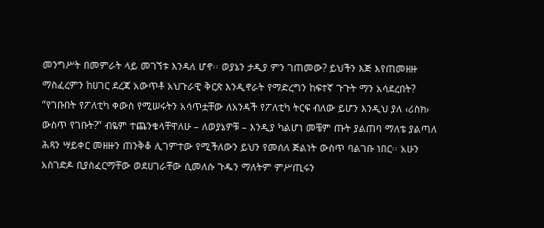መንግሥት በመምራት ላይ መገኘቱ እንዳለ ሆኖ፡፡ ወያኔን ታዲያ ምን ገጠመው? ይህችን እጅ እየጠመዘዙ ማስፈረምን ከሀገር ደረጃ አውጥቶ አህጉራዊ ቅርጽ እንዲኖራት የማድረግን ከፍተኛ ጉጉት ማን አሳደረበት? “የገቡበት የፖለቲካ ቀውስ የሚሠሩትን አሳጥቷቸው ለአንዳች የፖለቲካ ትርፍ ብለው ይሆን እንዲህ ያለ ‹ሪስክ› ውስጥ የገቡት?” ብዬም ተጨንቄላቸዋለሁ – ለወያኔዎቹ – እንዲያ ካልሆነ መቼም ጡት ያልጠባ ማለቴ ያልጣለ ሕጻን ሣይቀር መዘዙን ጠንቅቆ ሊገምተው የሚችለውን ይህን የመሰለ ጅልነት ውስጥ ባልገቡ ነበር፡፡ አሁን አስገድዶ ቢያስፈርማቸው ወደሀገራቸው ሲመለሱ ጉዱን ማለትም ምሥጢሩን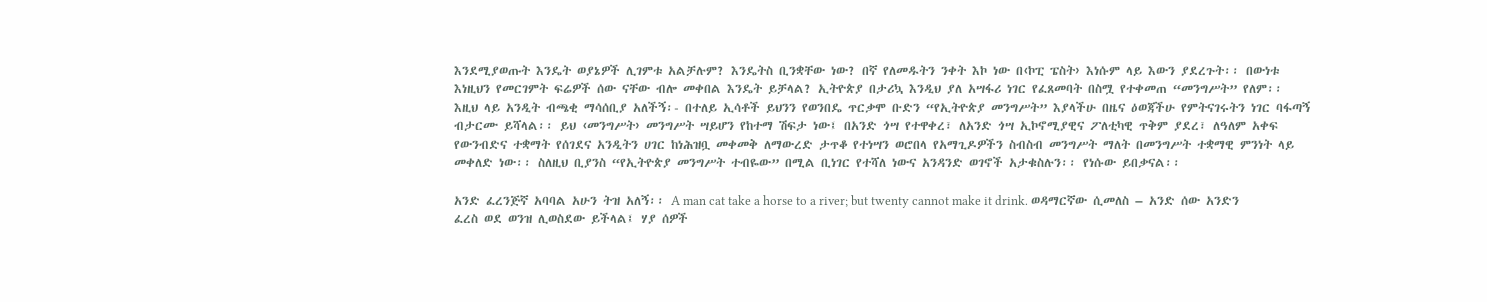እንደሚያወጡት እንዴት ወያኔዎች ሊገምቱ አልቻሉም? እንዴትስ ቢንቋቸው ነው? በኛ የለመዱትን ንቀት እኮ ነው በ‹ኮፒ ፔስት› እነሱም ላይ እውን ያደረጉት፡፡ በውነቱ እነዚህን የመርገምት ፍሬዎች ሰው ናቸው ብሎ መቀበል እንዴት ይቻላል? ኢትዮጵያ በታሪኳ እንዲህ ያለ አሣፋሪ ነገር የፈጸመባት በስሟ የተቀመጠ “መንግሥት” የለም፡፡ እዚህ ላይ አንዲት ብጫቂ ማሳሰቢያ አለችኝ፡- በተለይ ኢሳቶች ይህንን የወንበዴ ጥርቃሞ ቡድን “የኢትዮጵያ መንግሥት” እያላችሁ በዜና ዕወጃችሁ የምትናገሩትን ነገር ባፋጣኝ ብታርሙ ይሻላል፡፡ ይህ ‹መንግሥት› መንግሥት ሣይሆን የከተማ ሽፍታ ነው፤ በአንድ ጎሣ የተዋቀረ፣ ለአንድ ጎሣ ኢኮኖሚያዊና ፖለቲካዊ ጥቅም ያደረ፣ ለዓለም አቀፍ የውንብድና ተቋማት የሰገደና አንዲትን ሀገር ከነሕዝቧ መቀመቅ ለማውረድ ታጥቆ የተነሣን ወሮበላ የአማጊዶዎችን ስብስብ መንግሥት ማለት በመንግሥት ተቋማዊ ምንነት ላይ መቀለድ ነው፡፡ ስለዚህ ቢያንስ “የኢትዮጵያ መንግሥት ተብዬው” በሚል ቢነገር የተሻለ ነውና አንዳንድ ወገኖች አታቁስሉን፡፡ የነሱው ይበቃናል፡፡

አንድ ፈረንጅኛ አባባል አሁን ትዝ አለኝ፡፡ A man cat take a horse to a river; but twenty cannot make it drink. ወዳማርኛው ሲመለስ – አንድ ሰው አንድን ፈረስ ወደ ወንዝ ሊወስደው ይችላል፤ ሃያ ሰዎች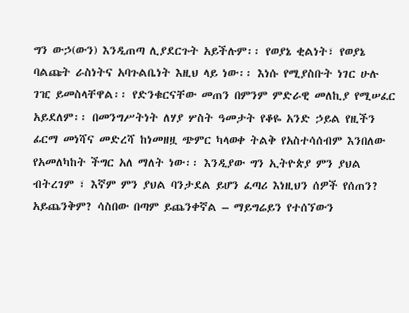ግን ውኃ(ውን) እንዲጠጣ ሊያደርጉት አይችሉም፡፡ የወያኔ ቂልነት፣ የወያኔ ባልጩት ራስነትና አባጉልቤነት እዚህ ላይ ነው፡፡ እነሱ የሚያስቡት ነገር ሁሉ ገዢ ይመስላቸዋል፡፡ የድንቁርናቸው መጠን በምንም ምድራዊ መለኪያ የሚሠፈር አይደለም፡፡ በመንግሥትነት ለሃያ ሦስት ዓመታት የቆዬ አንድ ኃይል የዚችን ፊርማ መነሻና መድረሻ ከነመዘዟ ጭምር ካላወቀ ትልቅ የአስተሳሰብም እንበለው የአመለካከት ችግር አለ ማለት ነው፡፡ እንዲያው ግን ኢትዮጵያ ምን ያህል ብትረገም ፣ እኛም ምን ያህል ባንታደል ይሆን ፈጣሪ እነዚህን ሰዎች የሰጠን? አይጨንቅም? ሳስበው በጣም ይጨንቀኛል – ማይግሬይን የተሰኘውን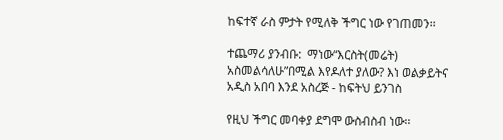ከፍተኛ ራስ ምታት የሚለቅ ችግር ነው የገጠመን፡፡

ተጨማሪ ያንብቡ:  ማነው“እርስት(መሬት) አስመልሳለሁ”በሚል እየዶለተ ያለው? እነ ወልቃይትና አዲስ አበባ እንደ አስረጅ - ከፍትህ ይንገስ

የዚህ ችግር መባቀያ ደግሞ ውስብስብ ነው፡፡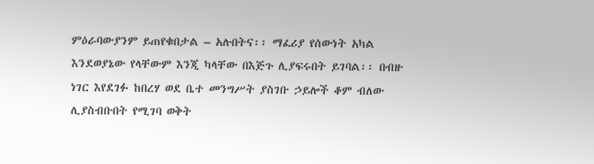ምዕራባውያንም ይጠየቁበታል – አሉበትና፡፡ ማፈሪያ የሰውነት አካል እንደወያኔው የላቸውም እንጂ ካላቸው በእጅጉ ሊያፍሩበት ይገባል፡፡ በብዙ ነገር እየደገፉ ከበረሃ ወደ ቤተ መንግሥት ያስገቡ ኃይሎች ቆም ብለው ሊያስብቡበት የሚገባ ወቅት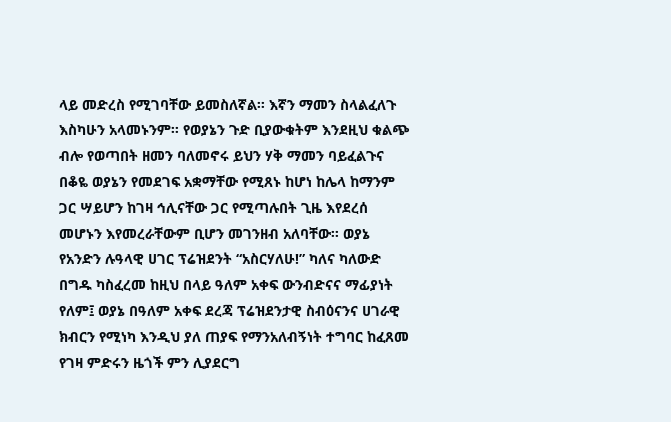ላይ መድረስ የሚገባቸው ይመስለኛል፡፡ እኛን ማመን ስላልፈለጉ እስካሁን አላመኑንም፡፡ የወያኔን ጉድ ቢያውቁትም እንደዚህ ቁልጭ ብሎ የወጣበት ዘመን ባለመኖሩ ይህን ሃቅ ማመን ባይፈልጉና በቆዬ ወያኔን የመደገፍ አቋማቸው የሚጸኑ ከሆነ ከሌላ ከማንም ጋር ሣይሆን ከገዛ ኅሊናቸው ጋር የሚጣሉበት ጊዜ እየደረሰ መሆኑን እየመረራቸውም ቢሆን መገንዘብ አለባቸው፡፡ ወያኔ የአንድን ሉዓላዊ ሀገር ፕሬዝደንት “አስርሃለሁ!” ካለና ካለውድ በግዱ ካስፈረመ ከዚህ በላይ ዓለም አቀፍ ውንብድናና ማፊያነት የለም፤ ወያኔ በዓለም አቀፍ ደረጃ ፕሬዝደንታዊ ስብዕናንና ሀገራዊ ክብርን የሚነካ እንዲህ ያለ ጠያፍ የማንአለብኝነት ተግባር ከፈጸመ የገዛ ምድሩን ዜጎች ምን ሊያደርግ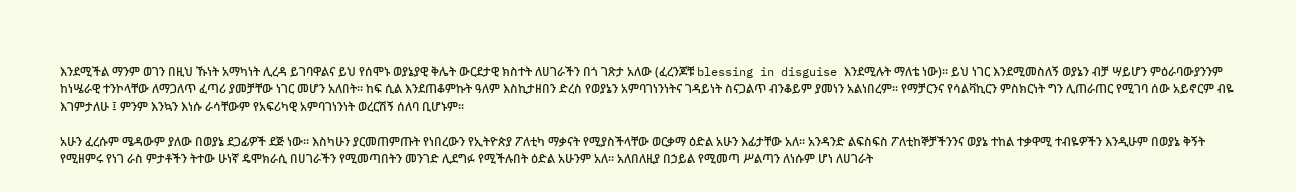እንደሚችል ማንም ወገን በዚህ ኹነት አማካነት ሊረዳ ይገባዋልና ይህ የሰሞኑ ወያኔያዊ ቅሌት ውርደታዊ ክስተት ለሀገራችን በጎ ገጽታ አለው (ፈረንጆቹ blessing in disguise እንደሚሉት ማለቴ ነው)፡፡ ይህ ነገር እንደሚመስለኝ ወያኔን ብቻ ሣይሆን ምዕራባውያንንም ከነሤራዊ ተንኮላቸው ለማጋለጥ ፈጣሪ ያመቻቸው ነገር መሆን አለበት፡፡ ከፍ ሲል እንደጠቆምኩት ዓለም እስኪታዘበን ድረስ የወያኔን አምባገነንነትና ገዳይነት ስናጋልጥ ብንቆይም ያመነን አልነበረም፡፡ የማቻርንና የሳልቫኪርን ምስክርነት ግን ሊጠራጠር የሚገባ ሰው አይኖርም ብዬ እገምታለሁ ፤ ምንም እንኳን እነሱ ራሳቸውም የአፍሪካዊ አምባገነንነት ወረርሽኝ ሰለባ ቢሆኑም፡፡

አሁን ፈረሱም ሜዳውም ያለው በወያኔ ደጋፊዎች ደጅ ነው፡፡ እስካሁን ያርመጠምጡት የነበረውን የኢትዮጵያ ፖለቲካ ማቃናት የሚያስችላቸው ወርቃማ ዕድል አሁን እፊታቸው አለ፡፡ አንዳንድ ልፍስፍስ ፖለቲከኞቻችንንና ወያኔ ተከል ተቃዋሚ ተብዬዎችን እንዲሁም በወያኔ ቅኝት የሚዘምሩ የነገ ራስ ምታቶችን ትተው ሁነኛ ዴሞክራሲ በሀገራችን የሚመጣበትን መንገድ ሊደግፉ የሚችሉበት ዕድል አሁንም አለ፡፡ አለበለዚያ በኃይል የሚመጣ ሥልጣን ለነሱም ሆነ ለሀገራት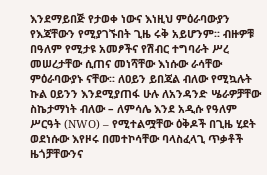እንደማይበጅ የታወቀ ነውና እነዚህ ምዕራባውያን የእጃቸውን የሚያገኙበት ጊዜ ሩቅ አይሆንም፡፡ ብዙዎቹ በዓለም የሚታዩ አመፆችና የሽብር ተግባራት ሥረ መሠረታቸው ሲጠና መነሻቸው እነሱው ራሳቸው ምዕራባውያኑ ናቸው፡፡ ለዐይን ይበጃል ብለው የሚኳሉት ኩል ዐይንን እንደሚያጠፋ ሁሉ ለአንዳንድ ሤራዎቻቸው ስኬታማነት ብለው – ለምሳሌ እንደ አዲሱ የዓለም ሥርዓት (NWO) – የሚተልሟቸው ዕቅዶች በጊዜ ሂደት ወደነሱው እየዞሩ በመተኮሳቸው ባላስፈላጊ ጥቃቶች ዜጎቻቸውንና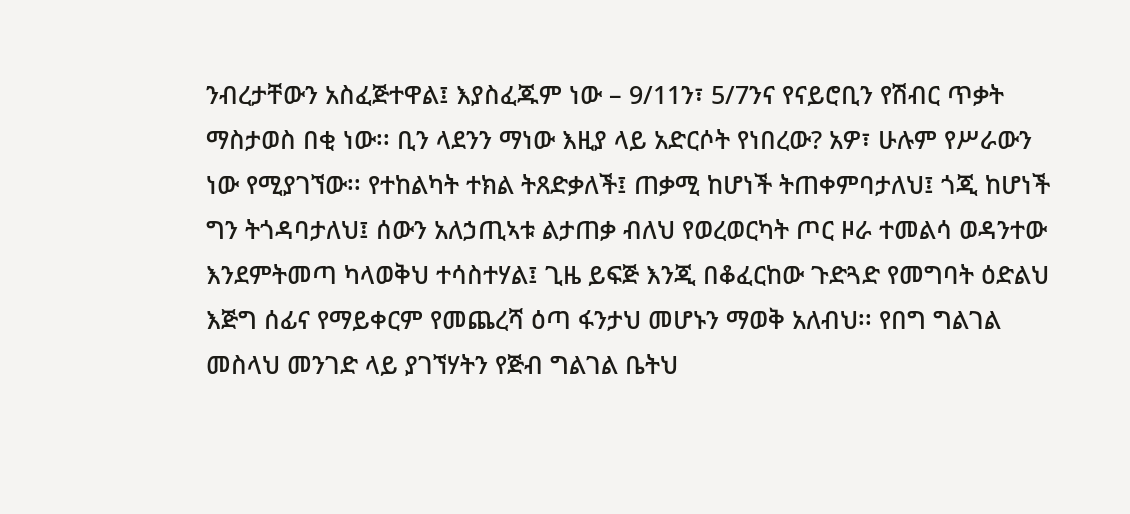ንብረታቸውን አስፈጅተዋል፤ እያስፈጁም ነው – 9/11ን፣ 5/7ንና የናይሮቢን የሽብር ጥቃት ማስታወስ በቂ ነው፡፡ ቢን ላደንን ማነው እዚያ ላይ አድርሶት የነበረው? አዎ፣ ሁሉም የሥራውን ነው የሚያገኘው፡፡ የተከልካት ተክል ትጸድቃለች፤ ጠቃሚ ከሆነች ትጠቀምባታለህ፤ ጎጂ ከሆነች ግን ትጎዳባታለህ፤ ሰውን አለኃጢኣቱ ልታጠቃ ብለህ የወረወርካት ጦር ዞራ ተመልሳ ወዳንተው እንደምትመጣ ካላወቅህ ተሳስተሃል፤ ጊዜ ይፍጅ እንጂ በቆፈርከው ጉድጓድ የመግባት ዕድልህ እጅግ ሰፊና የማይቀርም የመጨረሻ ዕጣ ፋንታህ መሆኑን ማወቅ አለብህ፡፡ የበግ ግልገል መስላህ መንገድ ላይ ያገኘሃትን የጅብ ግልገል ቤትህ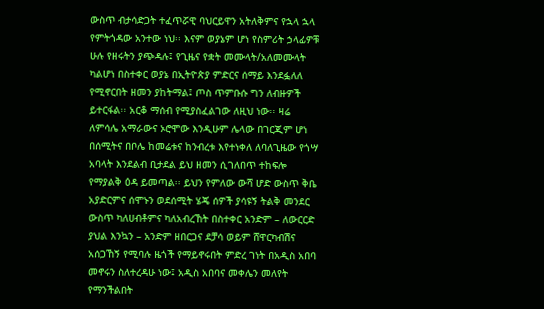ውስጥ ብታሳድጋት ተፈጥሯዊ ባህርይዋን አትለቅምና የኋላ ኋላ የምትጎዳው አንተው ነህ፡፡ እናም ወያኔም ሆነ የስምሪት ኃላፊዎቹ ሁሉ የዘሩትን ያጭዳሉ፤ የጊዜና የቋት መሙላት/አለመሙላት ካልሆነ በስተቀር ወያኔ በኢትዮጵያ ምድርና ሰማይ እንደፏለለ የሚኖርበት ዘመን ያከትማል፤ ጦስ ጥምቡሱ ግን ለብዙዎች ይተርፋል፡፡ አርቆ ማሰብ የሚያስፈልገው ለዚህ ነው፡፡ ዛሬ ለምሳሌ አማራውና ኦሮሞው እንዲሁም ሌላው በገርጂም ሆነ በሰሚትና በቦሌ ከመሬቱና ከንብረቱ እየተነቀለ ለባለጊዜው የጎሣ አባላት እንደልብ ቢታደል ይህ ዘመን ሲገለበጥ ተከፍሎ የማያልቅ ዕዳ ይመጣል፡፡ ይህን የምለው ውሻ ሆድ ውስጥ ቅቤ አያድርምና ሰሞኑን ወደሰሚት ሄጄ ሰዎች ያሳዩኝ ትልቅ መንደር ውስጥ ካለሀብቶምና ካለአብረኸት በስተቀር አንድም – ለውርርድ ያህል እንኳን – አንድም ዘበርጋና ደቻሳ ወይም ሸዋርካብሽና አሰጋኸኝ የሚባሉ ዜጎች የማይኖሩበት ምድረ ገነት በአዲስ አበባ መኖሩን ስለተረዳሁ ነው፤ አዲስ አበባና መቀሌን መለየት የማንችልበት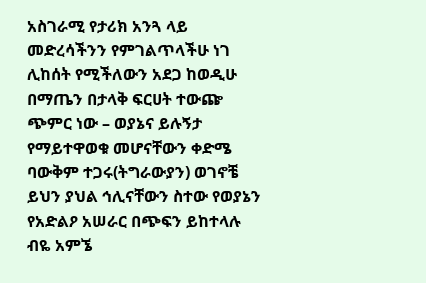አስገራሚ የታሪክ አንጓ ላይ መድረሳችንን የምገልጥላችሁ ነገ ሊከሰት የሚችለውን አደጋ ከወዲሁ በማጤን በታላቅ ፍርሀት ተውጬ  ጭምር ነው – ወያኔና ይሉኝታ የማይተዋወቁ መሆናቸውን ቀድሜ ባውቅም ተጋሩ(ትግራውያን) ወገኖቼ ይህን ያህል ኅሊናቸውን ስተው የወያኔን  የአድልዖ አሠራር በጭፍን ይከተላሉ ብዬ አምኜ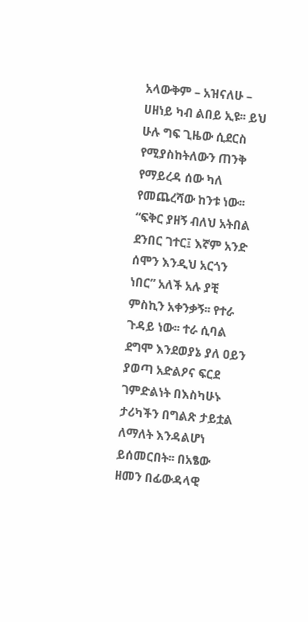አላውቅም – አዝናለሁ – ሀዘነይ ካብ ልበይ ኢዩ፡፡ ይህ ሁሉ ግፍ ጊዜው ሲደርስ የሚያስከትለውን ጠንቅ የማይረዳ ሰው ካለ የመጨረሻው ከንቱ ነው፡፡ “ፍቅር ያዘኝ ብለህ አትበል ደንበር ገተር፤ እኛም አንድ ሰሞን እንዲህ አርጎን ነበር” አለች አሉ ያቺ ምስኪን አቀንቃኝ፡፡ የተራ ጉዳይ ነው፡፡ ተራ ሲባል ደግሞ እንደወያኔ ያለ ዐይን ያወጣ አድልዖና ፍርደ ገምድልነት በእስካሁኑ ታሪካችን በግልጽ ታይቷል ለማለት እንዳልሆነ ይሰመርበት፡፡ በአፄው ዘመን በፊውዳላዊ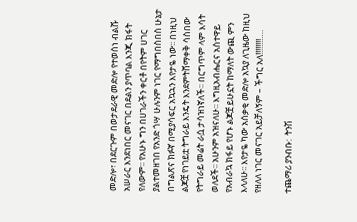መድሎ፣ በደርጉም በወታደራዊ መድሎ የተወሰነ ብልሹ አሠራር እንደነበር መናገር በደልን ያጥባል እንጂ ክፋት የለውም፡፡ የአሁኑ ግን በሀገራችን ቀርቶ በየትም ሀገር ያልተመዘገበ የአንድ ጎሣ ሁሉንም ነገር የማግበስበስ ሁኔታ በግልጽና ክፉኛ በሚያሳፍር አኳኋን እየታዬ ነው፡፡ በነዚህ ልጆቿ የነገይቷ ትግራይ እንዴት እንደምትሸማቀቅ ሳስበው የትግራይ መሬት ራሷ ታሳዝነኛለች፡፡ በርግጥም ላም እሳት ወለደች፡፡ አሁንም አዝናለሁ፡፡ እግዚአብሔርና አስተዋይ የአብራኳ ክፋይ የሆኑ ልጆቿ ይሁኗት ከማለት ውጪ ምን እላለሁ፡፡ እየታዬ ካው አሰቃቂ መድሎ አኳያ ለጊዜው ከዚህ የዘለለ ነገር መናገር አይቻለኝም – ችግር አለ!!!!!!!!….

ተጨማሪ ያንብቡ:  ትንሽ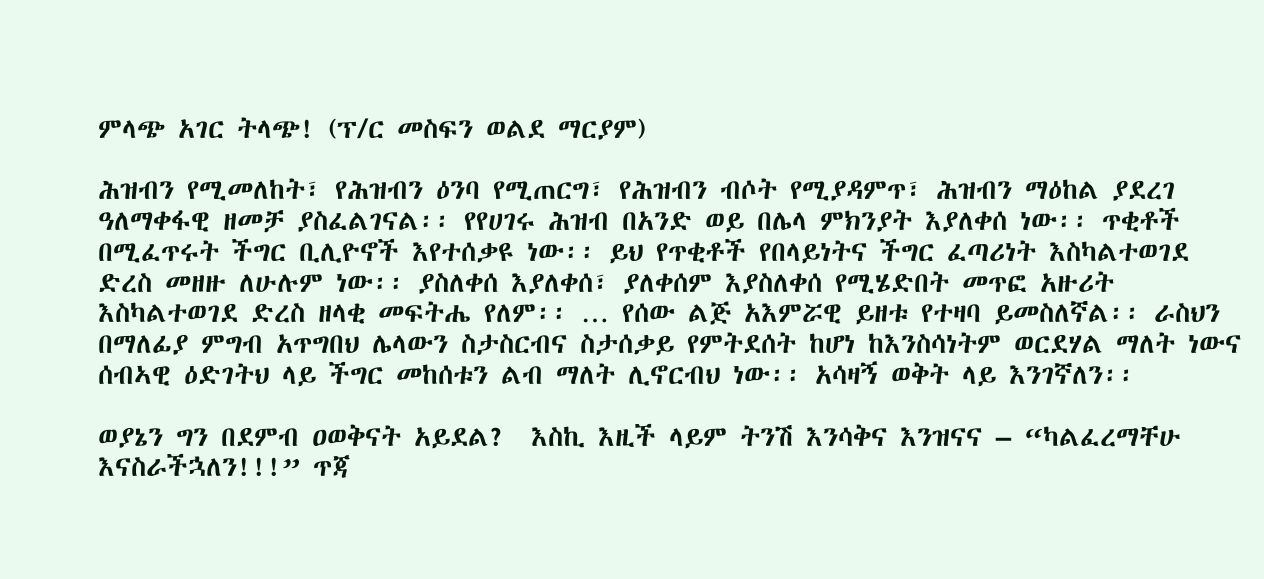ምላጭ አገር ትላጭ! (ፕ/ር መስፍን ወልደ ማርያም)

ሕዝብን የሚመለከት፣ የሕዝብን ዕንባ የሚጠርግ፣ የሕዝብን ብሶት የሚያዳምጥ፣ ሕዝብን ማዕከል ያደረገ ዓለማቀፋዊ ዘመቻ ያስፈልገናል፡፡ የየሀገሩ ሕዝብ በአንድ ወይ በሌላ ምክንያት እያለቀሰ ነው፡፡ ጥቂቶች በሚፈጥሩት ችግር ቢሊዮኖች እየተሰቃዩ ነው፡፡ ይህ የጥቂቶች የበላይነትና ችግር ፈጣሪነት እስካልተወገደ ድረስ መዘዙ ለሁሉም ነው፡፡ ያስለቀሰ እያለቀሰ፣ ያለቀሰም እያስለቀሰ የሚሄድበት መጥፎ አዙሪት እስካልተወገደ ድረስ ዘላቂ መፍትሔ የለም፡፡ … የሰው ልጅ አእምሯዊ ይዘቱ የተዛባ ይመስለኛል፡፡ ራስህን በማለፊያ ምግብ አጥግበህ ሌላውን ስታስርብና ስታሰቃይ የምትደሰት ከሆነ ከእንስሳነትም ወርደሃል ማለት ነውና ሰብኣዊ ዕድገትህ ላይ ችግር መከሰቱን ልብ ማለት ሊኖርብህ ነው፡፡ አሳዛኝ ወቅት ላይ እንገኛለን፡፡

ወያኔን ግን በደምብ ዐወቅናት አይደል?  እስኪ እዚች ላይም ትንሽ እንሳቅና እንዝናና – “ካልፈረማቸሁ እናስራችኋለን!!!” ጥጃ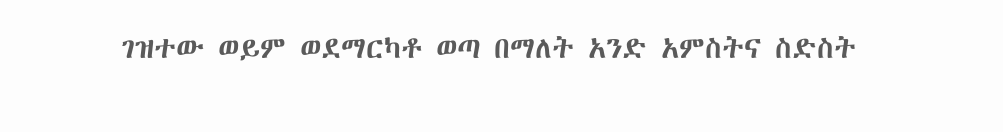ገዝተው ወይም ወደማርካቶ ወጣ በማለት አንድ አምስትና ስድስት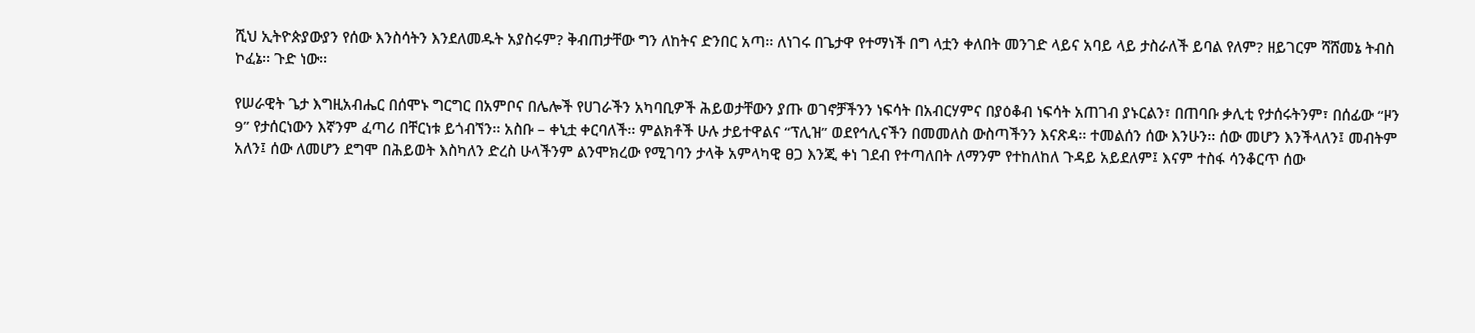ሺህ ኢትዮጵያውያን የሰው እንስሳትን እንደለመዱት አያስሩም? ቅብጠታቸው ግን ለከትና ድንበር አጣ፡፡ ለነገሩ በጌታዋ የተማነች በግ ላቷን ቀለበት መንገድ ላይና አባይ ላይ ታስራለች ይባል የለም? ዘይገርም ሻሸመኔ ትብስ ኮፈኔ፡፡ ጉድ ነው፡፡

የሠራዊት ጌታ እግዚአብሔር በሰሞኑ ግርግር በአምቦና በሌሎች የሀገራችን አካባቢዎች ሕይወታቸውን ያጡ ወገኖቻችንን ነፍሳት በአብርሃምና በያዕቆብ ነፍሳት አጠገብ ያኑርልን፣ በጠባቡ ቃሊቲ የታሰሩትንም፣ በሰፊው “ዞን 9” የታሰርነውን እኛንም ፈጣሪ በቸርነቱ ይጎብኘን፡፡ አስቡ – ቀኒቷ ቀርባለች፡፡ ምልክቶች ሁሉ ታይተዋልና “ፕሊዝ” ወደየኅሊናችን በመመለስ ውስጣችንን እናጽዳ፡፡ ተመልሰን ሰው እንሁን፡፡ ሰው መሆን እንችላለን፤ መብትም አለን፤ ሰው ለመሆን ደግሞ በሕይወት እስካለን ድረስ ሁላችንም ልንሞክረው የሚገባን ታላቅ አምላካዊ ፀጋ እንጂ ቀነ ገደብ የተጣለበት ለማንም የተከለከለ ጉዳይ አይደለም፤ እናም ተስፋ ሳንቆርጥ ሰው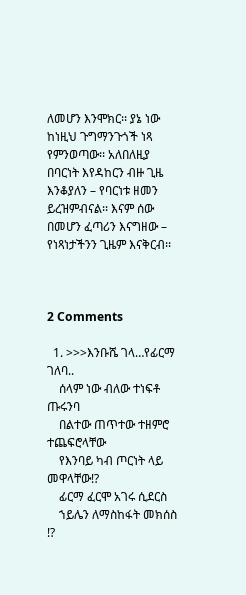ለመሆን እንሞክር፡፡ ያኔ ነው ከነዚህ ጉግማንጉጎች ነጻ የምንወጣው፡፡ አለበለዚያ በባርነት እየዳከርን ብዙ ጊዜ እንቆያለን – የባርነቱ ዘመን ይረዝምብናል፡፡ እናም ሰው በመሆን ፈጣሪን እናግዘው – የነጻነታችንን ጊዜም እናቅርብ፡፡



2 Comments

  1. >>>እንቡሼ ገላ…የፊርማ ገለባ..
    ሰላም ነው ብለው ተነፍቶ ጡሩንባ
    በልተው ጠጥተው ተዘምሮ ተጨፍሮላቸው
    የእንባይ ካብ ጦርነት ላይ መዋላቸው!?
    ፊርማ ፈርሞ አገሩ ሲደርስ
    ኀይሌን ለማስከፋት መክሰስ !?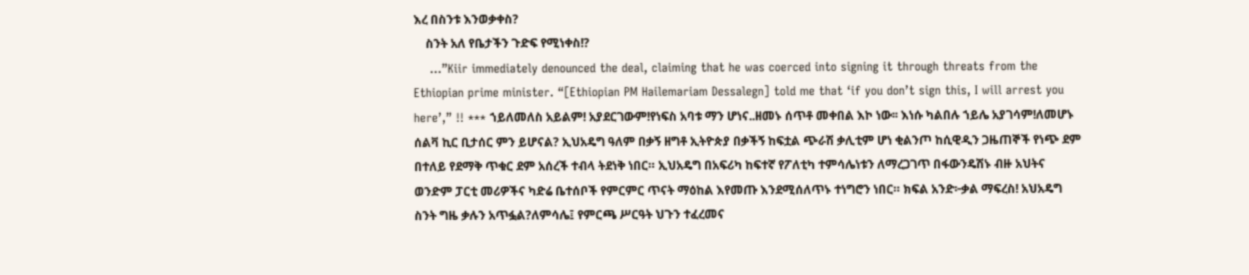እረ በስንቱ እንወቃቀስ?
    ስንት አለ የቤታችን ጉድፍ የሚነቀስ!?
    …”Kiir immediately denounced the deal, claiming that he was coerced into signing it through threats from the Ethiopian prime minister. “[Ethiopian PM Hailemariam Dessalegn] told me that ‘if you don’t sign this, I will arrest you here’,” !! *** ኀይለመለስ አይልም! አያደርገውም!የነፍስ አባቱ ማን ሆነና..ዘመኑ ሰጥቶ መቀበል እኮ ነው፡፡ እነሱ ካልበሉ ኀይሌ አያገሳም!ለመሆኑ ሰልቫ ኪር ቢታሰር ምን ይሆናል? ኢህአዴግ ዓለም በቃኝ ዘግቶ ኢትዮጵያ በቃችኝ ከፍቷል ጭራሽ ቃሊቲም ሆነ ቂልንጦ ከሲዊዲን ጋዜጠኞች የነጭ ደም በተለይ የደማቅ ጥቁር ደም አሰረች ተብላ ትደነቅ ነበር። ኢህአዴግ በአፍሪካ ከፍተኛ የፖለቲካ ተምሳሌነቱን ለማረጋገጥ በፋውንዴሽኑ ብዙ አህትና ወንድም ፓርቲ መሪዎችና ካድሬ ቤተሰቦች የምርምር ጥናት ማዕከል እየመጡ እንደሚሰለጥኑ ተነግሮን ነበር። ክፍል አንድ፦ቃል ማፍረስ! አህአዴግ ስንት ግዜ ቃሉን አጥፏል?ለምሳሌ፤ የምርጫ ሥርዓት ህጉን ተፈረመና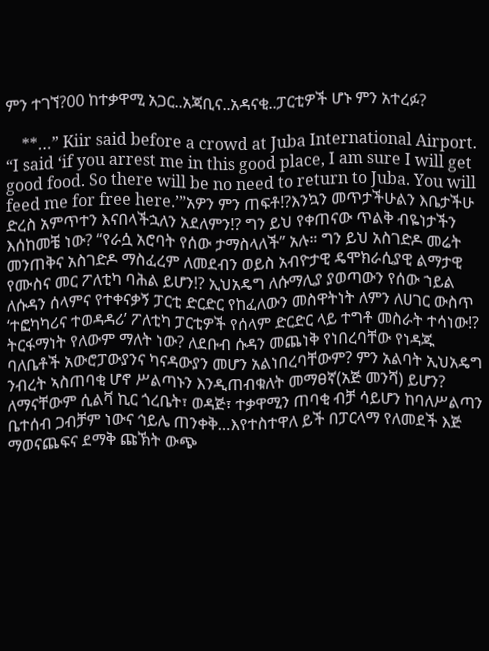ምን ተገኘ?00 ከተቃዋሚ አጋር..አጃቢና..አዳናቂ..ፓርቲዎች ሆኑ ምን አተረፉ?

    **…” Kiir said before a crowd at Juba International Airport. “I said ‘if you arrest me in this good place, I am sure I will get good food. So there will be no need to return to Juba. You will feed me for free here.’”አዎን ምን ጠፍቶ!?እንኳን መጥታችሁልን እቤታችሁ ድረስ አምጥተን እናበላችኋለን አደለምን!? ግን ይህ የቀጠናው ጥልቅ ብዬነታችን እሰከመቼ ነው? “የራሷ አሮባት የሰው ታማስላለች” አሉ። ግን ይህ አስገድዶ መሬት መንጠቅና አስገድዶ ማስፈረም ለመደብን ወይስ አብዮታዊ ዴሞክራሲያዊ ልማታዊ የሙስና መር ፖለቲካ ባሕል ይሆን!? ኢህአዴግ ለሱማሊያ ያወጣውን የሰው ኀይል ለሱዳን ሰላምና የተቀናቃኝ ፓርቲ ድርድር የከፈለውን መስዋትነት ለምን ለሀገር ውስጥ ‘ተፎካካሪና ተወዳዳሪ’ ፖለቲካ ፓርቲዎች የሰላም ድርድር ላይ ተግቶ መስራት ተሳነው!? ትርፋማነት የለውም ማለት ነው? ለደቡብ ሱዳን መጨነቅ የነበረባቸው የነዳጁ ባለቤቶች አውሮፓውያንና ካናዳውያን መሆን አልነበረባቸውም? ምን አልባት ኢህአዴግ ንብረት ኣስጠባቂ ሆኖ ሥልጣኑን እንዲጠብቁለት መማፀኛ(አጅ መንሻ) ይሆን? ለማናቸውም ሲልቫ ኪር ጎረቤት፣ ወዳጅ፣ ተቃዋሚን ጠባቂ ብቻ ሳይሆን ከባለሥልጣን ቤተሰብ ጋብቻም ነውና ኅይሌ ጠንቀቅ…እየተስተዋለ ይች በፓርላማ የለመደች እጅ ማወናጨፍና ደማቅ ጩኽት ውጭ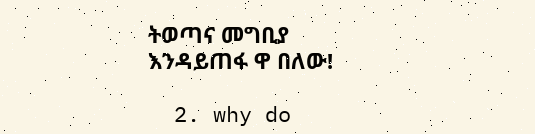ትወጣና መግቢያ እንዳይጠፋ ዋ በለው!

  2. why do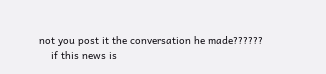not you post it the conversation he made??????
    if this news is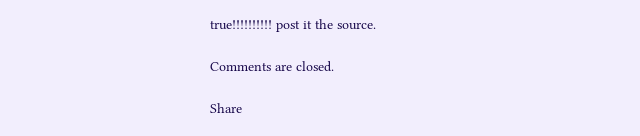true!!!!!!!!!! post it the source.

Comments are closed.

Share